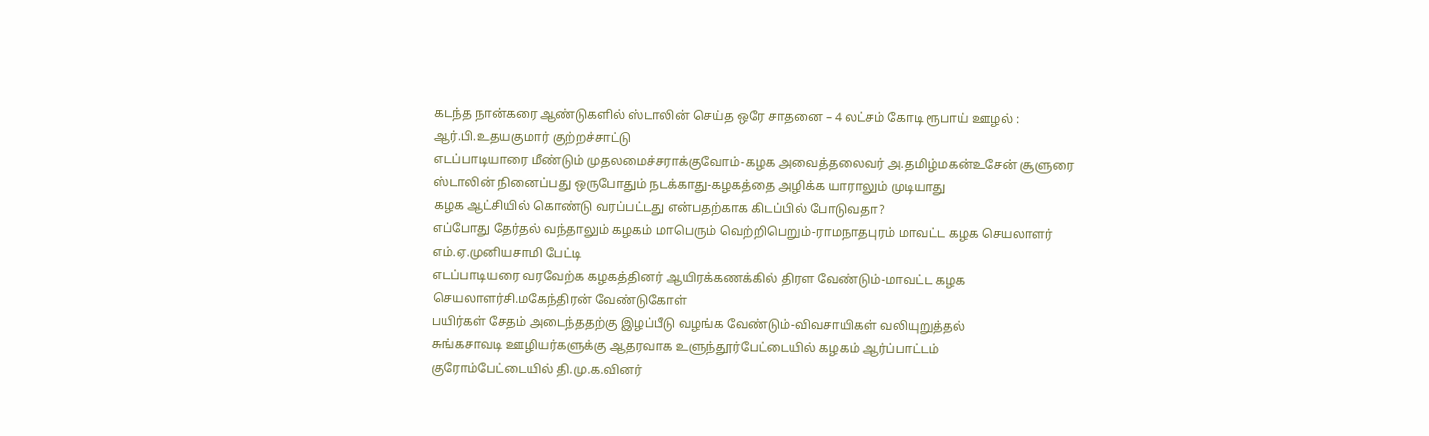கடந்த நான்கரை ஆண்டுகளில் ஸ்டாலின் செய்த ஒரே சாதனை – 4 லட்சம் கோடி ரூபாய் ஊழல் : ஆர்.பி.உதயகுமார் குற்றச்சாட்டு
எடப்பாடியாரை மீண்டும் முதலமைச்சராக்குவோம்-கழக அவைத்தலைவர் அ.தமிழ்மகன்உசேன் சூளுரை
ஸ்டாலின் நினைப்பது ஒருபோதும் நடக்காது-கழகத்தை அழிக்க யாராலும் முடியாது
கழக ஆட்சியில் கொண்டு வரப்பட்டது என்பதற்காக கிடப்பில் போடுவதா?
எப்போது தேர்தல் வந்தாலும் கழகம் மாபெரும் வெற்றிபெறும்-ராமநாதபுரம் மாவட்ட கழக செயலாளர் எம்.ஏ.முனியசாமி பேட்டி
எடப்பாடியரை வரவேற்க கழகத்தினர் ஆயிரக்கணக்கில் திரள வேண்டும்-மாவட்ட கழக செயலாளர்சி.மகேந்திரன் வேண்டுகோள்
பயிர்கள் சேதம் அடைந்ததற்கு இழப்பீடு வழங்க வேண்டும்-விவசாயிகள் வலியுறுத்தல்
சுங்கசாவடி ஊழியர்களுக்கு ஆதரவாக உளுந்தூர்பேட்டையில் கழகம் ஆர்ப்பாட்டம்
குரோம்பேட்டையில் தி.மு.க.வினர்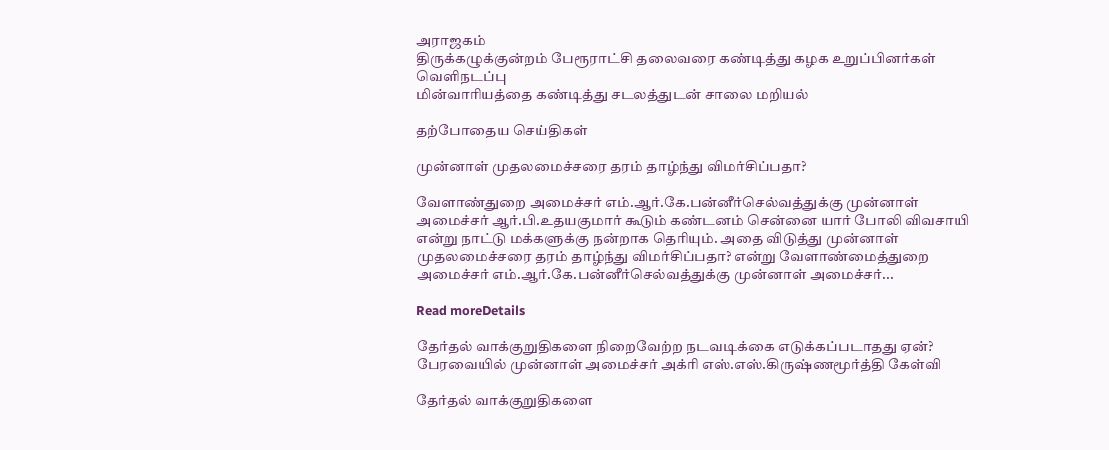அராஜகம்
திருக்கழுக்குன்றம் பேரூராட்சி தலைவரை கண்டித்து கழக உறுப்பினர்கள் வெளிநடப்பு
மின்வாரியத்தை கண்டித்து சடலத்துடன் சாலை மறியல்

தற்போதைய செய்திகள்

முன்னாள் முதலமைச்சரை தரம் தாழ்ந்து விமர்சிப்பதா?

வேளாண்துறை அமைச்சர் எம்.ஆர்.கே.பன்னீர்செல்வத்துக்கு முன்னாள் அமைச்சர் ஆர்.பி.உதயகுமார் கூடும் கண்டனம் சென்னை யார் போலி விவசாயி என்று நாட்டு மக்களுக்கு நன்றாக தெரியும். அதை விடுத்து முன்னாள் முதலமைச்சரை தரம் தாழ்ந்து விமர்சிப்பதா? என்று வேளாண்மைத்துறை அமைச்சர் எம்.ஆர்.கே.பன்னீர்செல்வத்துக்கு முன்னாள் அமைச்சர்...

Read moreDetails

தேர்தல் வாக்குறுதிகளை நிறைவேற்ற நடவடிக்கை எடுக்கப்படாதது ஏன்? பேரவையில் முன்னாள் அமைச்சர் அக்ரி எஸ்.எஸ்.கிருஷ்ணமூர்த்தி கேள்வி

தேர்தல் வாக்குறுதிகளை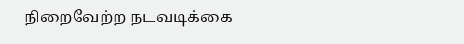நிறைவேற்ற நடவடிக்கை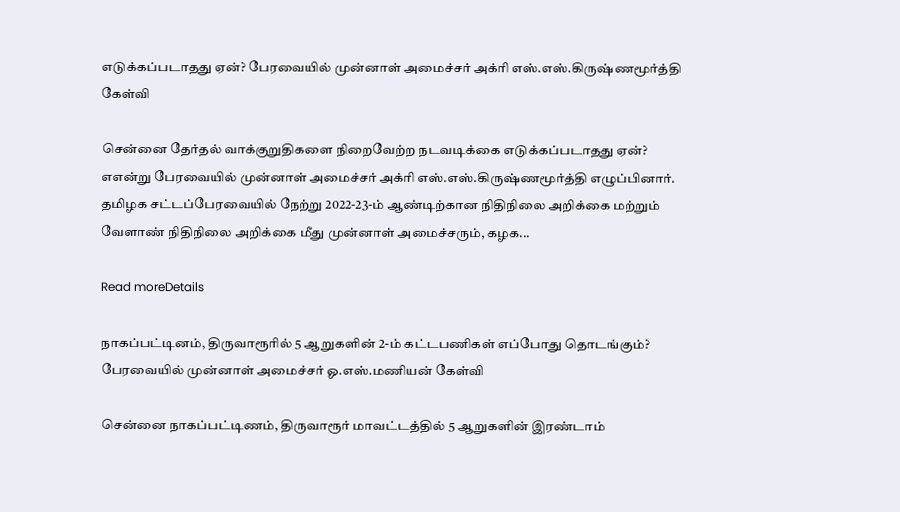எடுக்கப்படாதது ஏன்? பேரவையில் முன்னாள் அமைச்சர் அக்ரி எஸ்.எஸ்.கிருஷ்ணமூர்த்தி கேள்வி

சென்னை தேர்தல் வாக்குறுதிகளை நிறைவேற்ற நடவடிக்கை எடுக்கப்படாதது ஏன்? எஎன்று பேரவையில் முன்னாள் அமைச்சர் அக்ரி எஸ்.எஸ்.கிருஷ்ணமூர்த்தி எழுப்பினார். தமிழக சட்டப்பேரவையில் நேற்று 2022-23-ம் ஆண்டிற்கான நிதிநிலை அறிக்கை மற்றும் வேளாண் நிதிநிலை அறிக்கை மீது முன்னாள் அமைச்சரும், கழக...

Read moreDetails

நாகப்பட்டினம், திருவாரூரில் 5 ஆறுகளின் 2-ம் கட்டபணிகள் எப்போது தொடங்கும்? பேரவையில் முன்னாள் அமைச்சர் ஓ.எஸ்.மணியன் கேள்வி

சென்னை நாகப்பட்டிணம், திருவாரூர் மாவட்டத்தில் 5 ஆறுகளின் இரண்டாம்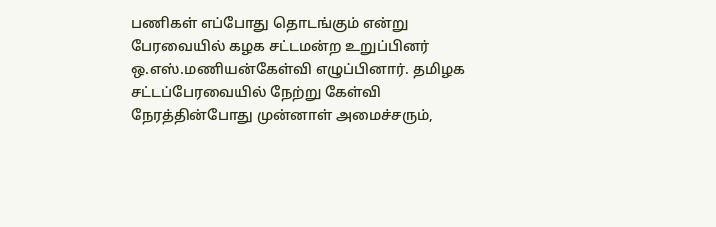பணிகள் எப்போது தொடங்கும் என்று பேரவையில் கழக சட்டமன்ற உறுப்பினர் ஒ.எஸ்.மணியன்கேள்வி எழுப்பினார். தமிழக சட்டப்பேரவையில் நேற்று கேள்வி நேரத்தின்போது முன்னாள் அமைச்சரும்,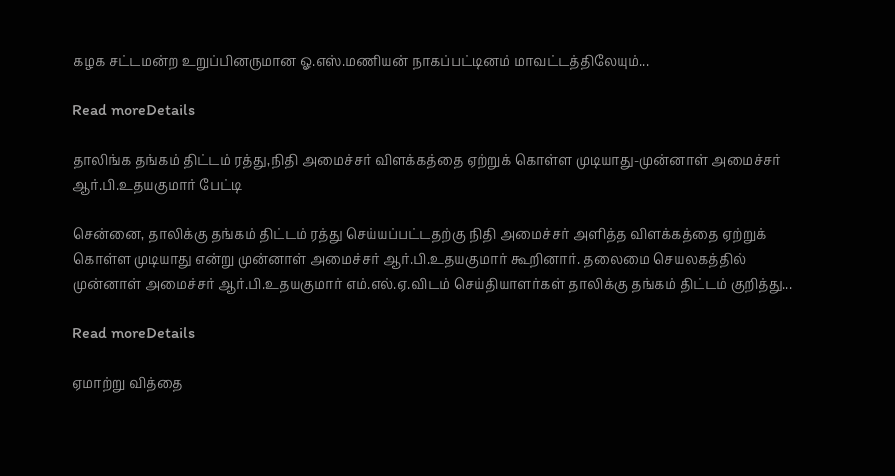கழக சட்டமன்ற உறுப்பினருமான ஓ.எஸ்.மணியன் நாகப்பட்டினம் மாவட்டத்திலேயும்...

Read moreDetails

தாலிங்க தங்கம் திட்டம் ரத்து,நிதி அமைச்சர் விளக்கத்தை ஏற்றுக் கொள்ள முடியாது-முன்னாள் அமைச்சர் ஆர்.பி.உதயகுமார் பேட்டி

சென்னை, தாலிக்கு தங்கம் திட்டம் ரத்து செய்யப்பட்டதற்கு நிதி அமைச்சர் அளித்த விளக்கத்தை ஏற்றுக் கொள்ள முடியாது என்று முன்னாள் அமைச்சர் ஆர்.பி.உதயகுமார் கூறினார். தலைமை செயலகத்தில் முன்னாள் அமைச்சர் ஆர்.பி.உதயகுமார் எம்.எல்.ஏ.விடம் செய்தியாளர்கள் தாலிக்கு தங்கம் திட்டம் குறித்து...

Read moreDetails

ஏமாற்று வித்தை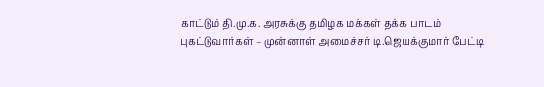காட்டும் தி.மு.க. அரசுக்கு தமிழக மக்கள் தக்க பாடம் புகட்டுவார்கள் – முன்னாள் அமைச்சர் டி.ஜெயக்குமார் பேட்டி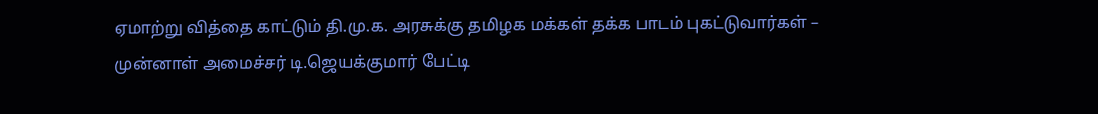ஏமாற்று வித்தை காட்டும் தி.மு.க. அரசுக்கு தமிழக மக்கள் தக்க பாடம் புகட்டுவார்கள் – முன்னாள் அமைச்சர் டி.ஜெயக்குமார் பேட்டி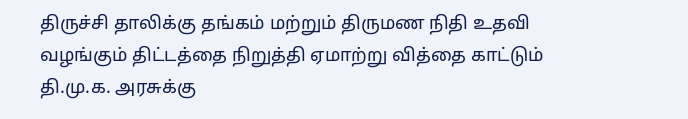திருச்சி தாலிக்கு தங்கம் மற்றும் திருமண நிதி உதவி வழங்கும் திட்டத்தை நிறுத்தி ஏமாற்று வித்தை காட்டும் தி.மு.க. அரசுக்கு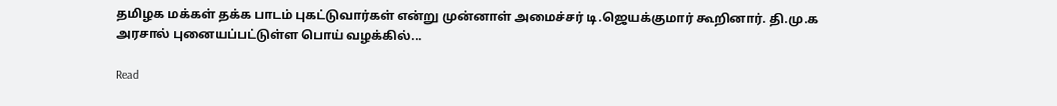தமிழக மக்கள் தக்க பாடம் புகட்டுவார்கள் என்று முன்னாள் அமைச்சர் டி.ஜெயக்குமார் கூறினார். தி.மு.க அரசால் புனையப்பட்டுள்ள பொய் வழக்கில்...

Read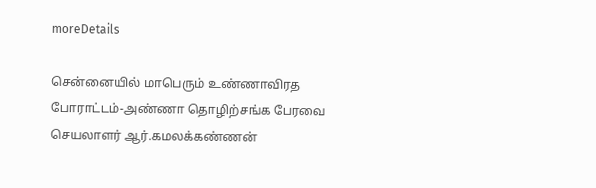moreDetails

சென்னையில் மாபெரும் உண்ணாவிரத போராட்டம்-அண்ணா தொழிற்சங்க பேரவை செயலாளர் ஆர்.கமலக்கண்ணன்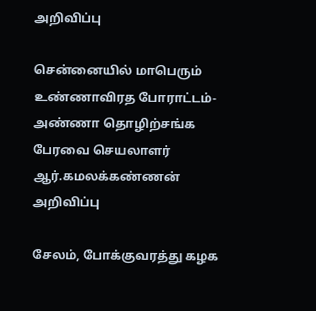அறிவிப்பு

சென்னையில் மாபெரும் உண்ணாவிரத போராட்டம்-அண்ணா தொழிற்சங்க பேரவை செயலாளர் ஆர்.கமலக்கண்ணன் அறிவிப்பு

சேலம், போக்குவரத்து கழக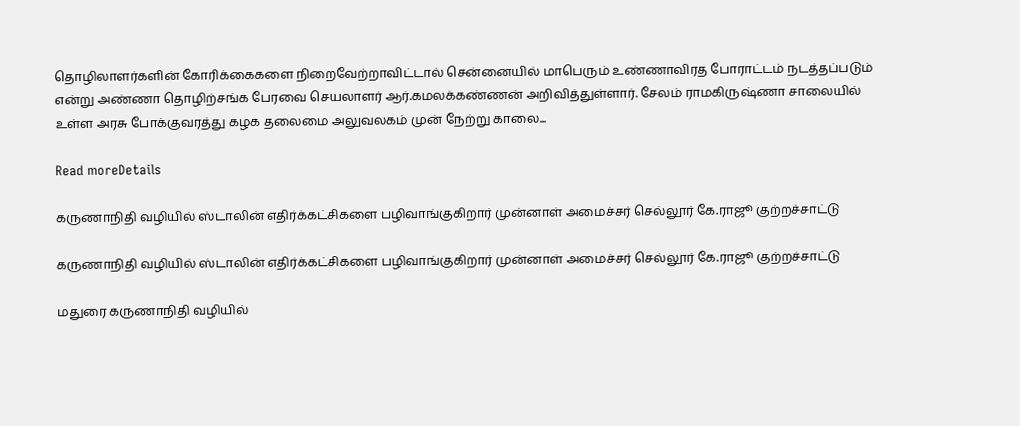தொழிலாளர்களின் கோரிக்கைகளை நிறைவேற்றாவிட்டால் சென்னையில் மாபெரும் உண்ணாவிரத போராட்டம் நடத்தப்படும் என்று அண்ணா தொழிற்சங்க பேரவை செயலாளர் ஆர்.கமலக்கண்ணன் அறிவித்துள்ளார். சேலம் ராமகிருஷ்ணா சாலையில் உள்ள அரசு போக்குவரத்து கழக தலைமை அலுவலகம் முன் நேற்று காலை...

Read moreDetails

கருணாநிதி வழியில் ஸ்டாலின் எதிர்க்கட்சிகளை பழிவாங்குகிறார் முன்னாள் அமைச்சர் செல்லூர் கே.ராஜூ குற்றச்சாட்டு

கருணாநிதி வழியில் ஸ்டாலின் எதிர்க்கட்சிகளை பழிவாங்குகிறார் முன்னாள் அமைச்சர் செல்லூர் கே.ராஜூ குற்றச்சாட்டு

மதுரை கருணாநிதி வழியில்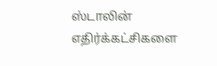ஸ்டாலின் எதிர்க்கட்சிகளை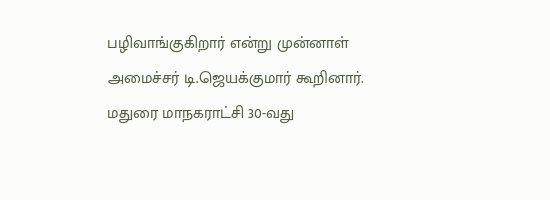பழிவாங்குகிறார் என்று முன்னாள் அமைச்சர் டி.ஜெயக்குமார் கூறினார். மதுரை மாநகராட்சி 30-வது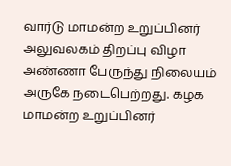வார்டு மாமன்ற உறுப்பினர் அலுவலகம் திறப்பு விழா அண்ணா பேருந்து நிலையம் அருகே நடைபெற்றது. கழக மாமன்ற உறுப்பினர்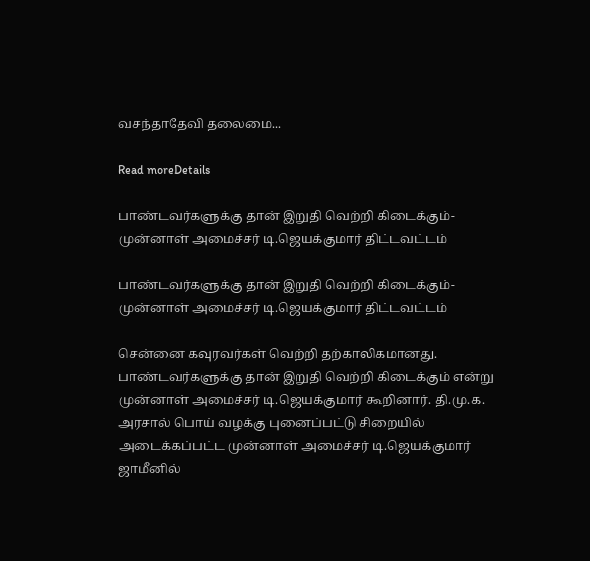வசந்தாதேவி தலைமை...

Read moreDetails

பாண்டவர்களுக்கு தான் இறுதி வெற்றி கிடைக்கும்- முன்னாள் அமைச்சர் டி.ஜெயக்குமார் திட்டவட்டம்

பாண்டவர்களுக்கு தான் இறுதி வெற்றி கிடைக்கும்- முன்னாள் அமைச்சர் டி.ஜெயக்குமார் திட்டவட்டம்

சென்னை கவுரவர்கள் வெற்றி தற்காலிகமானது. பாண்டவர்களுக்கு தான் இறுதி வெற்றி கிடைக்கும் என்று முன்னாள் அமைச்சர் டி.ஜெயக்குமார் கூறினார். தி.மு.க. அரசால் பொய் வழக்கு புனைப்பட்டு சிறையில் அடைக்கப்பட்ட முன்னாள் அமைச்சர் டி.ஜெயக்குமார் ஜாமீனில்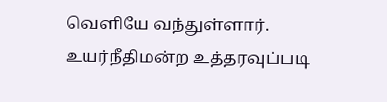வெளியே வந்துள்ளார். உயர்நீதிமன்ற உத்தரவுப்படி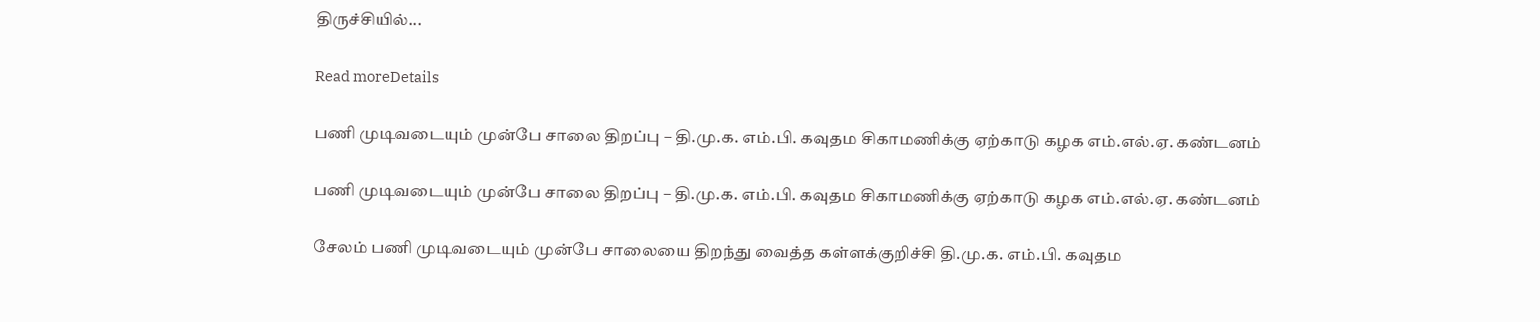திருச்சியில்...

Read moreDetails

பணி முடிவடையும் முன்பே சாலை திறப்பு – தி.மு.க. எம்.பி. கவுதம சிகாமணிக்கு ஏற்காடு கழக எம்.எல்.ஏ. கண்டனம்

பணி முடிவடையும் முன்பே சாலை திறப்பு – தி.மு.க. எம்.பி. கவுதம சிகாமணிக்கு ஏற்காடு கழக எம்.எல்.ஏ. கண்டனம்

சேலம் பணி முடிவடையும் முன்பே சாலையை திறந்து வைத்த கள்ளக்குறிச்சி தி.மு.க. எம்.பி. கவுதம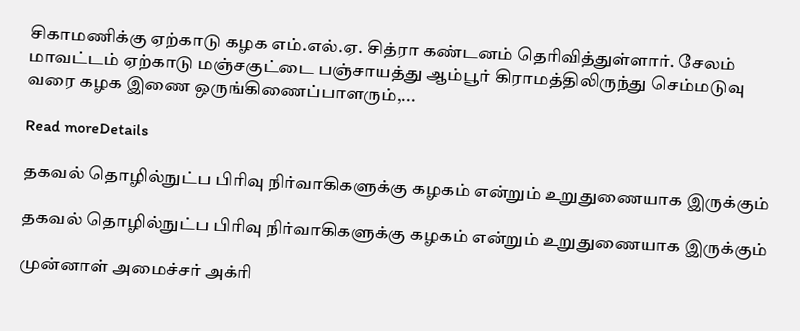சிகாமணிக்கு ஏற்காடு கழக எம்.எல்.ஏ. சித்ரா கண்டனம் தெரிவித்துள்ளார். சேலம் மாவட்டம் ஏற்காடு மஞ்சகுட்டை பஞ்சாயத்து ஆம்பூர் கிராமத்திலிருந்து செம்மடுவு வரை கழக இணை ஒருங்கிணைப்பாளரும்,...

Read moreDetails

தகவல் தொழில்நுட்ப பிரிவு நிர்வாகிகளுக்கு கழகம் என்றும் உறுதுணையாக இருக்கும்

தகவல் தொழில்நுட்ப பிரிவு நிர்வாகிகளுக்கு கழகம் என்றும் உறுதுணையாக இருக்கும்

முன்னாள் அமைச்சர் அக்ரி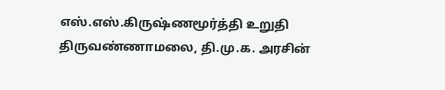எஸ்.எஸ்.கிருஷ்ணமூர்த்தி உறுதி திருவண்ணாமலை, தி.மு.க. அரசின்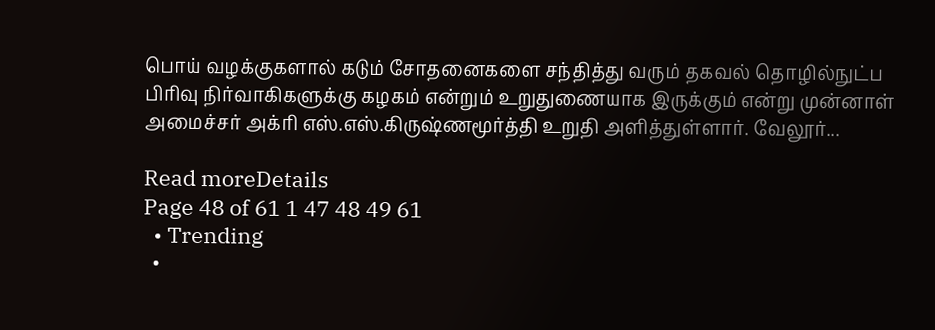பொய் வழக்குகளால் கடும் சோதனைகளை சந்தித்து வரும் தகவல் தொழில்நுட்ப பிரிவு நிர்வாகிகளுக்கு கழகம் என்றும் உறுதுணையாக இருக்கும் என்று முன்னாள் அமைச்சர் அக்ரி எஸ்.எஸ்.கிருஷ்ணமூர்த்தி உறுதி அளித்துள்ளார். வேலூர்...

Read moreDetails
Page 48 of 61 1 47 48 49 61
  • Trending
  •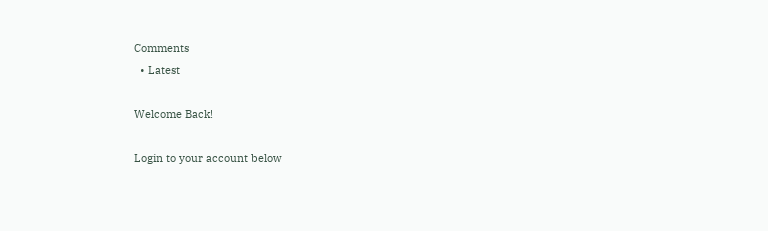Comments
  • Latest

Welcome Back!

Login to your account below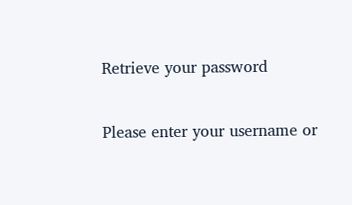Retrieve your password

Please enter your username or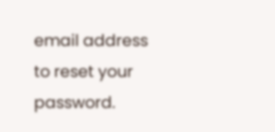email address to reset your password.